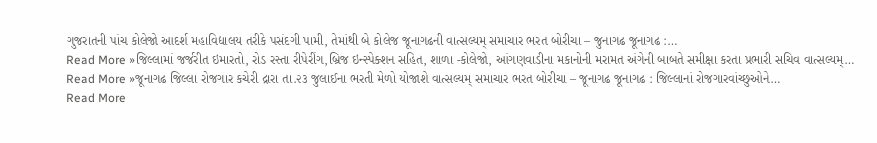ગુજરાતની પાંચ કોલેજો આદર્શ મહાવિદ્યાલય તરીકે પસંદગી પામી, તેમાંથી બે કોલેજ જૂનાગઢની વાત્સલ્યમ્ સમાચાર ભરત બોરીચા – જુનાગઢ જૂનાગઢ :…
Read More »જિલ્લામાં જર્જરીત ઇમારતો, રોડ રસ્તા રીપેરીંગ,બ્રિજ ઇન્સ્પેક્શન સહિત, શાળા -કોલેજો, આંગણવાડીના મકાનોની મરામત અંગેની બાબતે સમીક્ષા કરતા પ્રભારી સચિવ વાત્સલ્યમ્…
Read More »જૂનાગઢ જિલ્લા રોજગાર કચેરી દ્રારા તા.૨૩ જુલાઈના ભરતી મેળો યોજાશે વાત્સલ્યમ્ સમાચાર ભરત બોરીચા – જૂનાગઢ જૂનાગઢ : જિલ્લાનાં રોજગારવાંચ્છુઓને…
Read More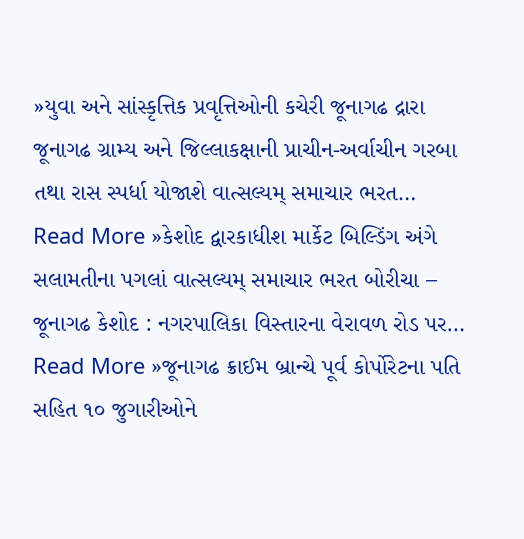»યુવા અને સાંસ્કૃત્તિક પ્રવૃત્તિઓની કચેરી જૂનાગઢ દ્રારા જૂનાગઢ ગ્રામ્ય અને જિલ્લાકક્ષાની પ્રાચીન-અર્વાચીન ગરબા તથા રાસ સ્પર્ધા યોજાશે વાત્સલ્યમ્ સમાચાર ભરત…
Read More »કેશોદ દ્વારકાધીશ માર્કેટ બિલ્ડિંગ અંગે સલામતીના પગલાં વાત્સલ્યમ્ સમાચાર ભરત બોરીચા – જૂનાગઢ કેશોદ : નગરપાલિકા વિસ્તારના વેરાવળ રોડ પર…
Read More »જૂનાગઢ ક્રાઈમ બ્રાન્ચે પૂર્વ કોર્પોરેટના પતિ સહિત ૧૦ જુગારીઓને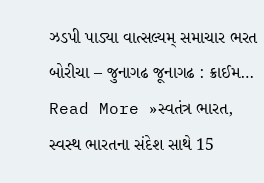ઝડપી પાડ્યા વાત્સલ્યમ્ સમાચાર ભરત બોરીચા – જુનાગઢ જૂનાગઢ : ક્રાઈમ…
Read More »સ્વતંત્ર ભારત, સ્વસ્થ ભારતના સંદેશ સાથે 15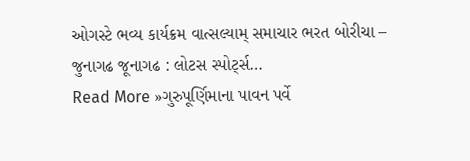ઓગસ્ટે ભવ્ય કાર્યક્રમ વાત્સલ્યામ્ સમાચાર ભરત બોરીચા – જુનાગઢ જૂનાગઢ : લોટસ સ્પોર્ટ્સ…
Read More »ગુરુપૂર્ણિમાના પાવન પર્વે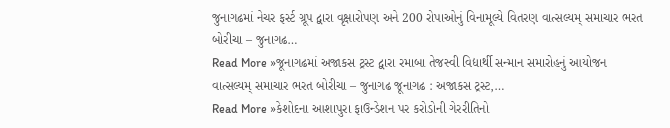જુનાગઢમાં નેચર ફર્સ્ટ ગ્રૂપ દ્વારા વૃક્ષારોપણ અને 200 રોપાઓનું વિનામૂલ્યે વિતરણ વાત્સલ્યમ્ સમાચાર ભરત બોરીચા – જુનાગઢ…
Read More »જૂનાગઢમાં અજાકસ ટ્રસ્ટ દ્વારા રમાબા તેજસ્વી વિદ્યાર્થી સન્માન સમારોહનું આયોજન વાત્સલ્યમ્ સમાચાર ભરત બોરીચા – જુનાગઢ જૂનાગઢ : અજાકસ ટ્રસ્ટ,…
Read More »કેશોદના આશાપુરા ફાઉન્ડેશન પર કરોડોની ગેરરીતિનો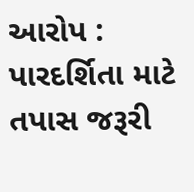આરોપ : પારદર્શિતા માટે તપાસ જરૂરી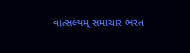વાત્સલ્યમ્ સમાચાર ભરત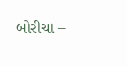બોરીચા –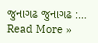જુનાગઢ જુનાગઢ :…
Read More »